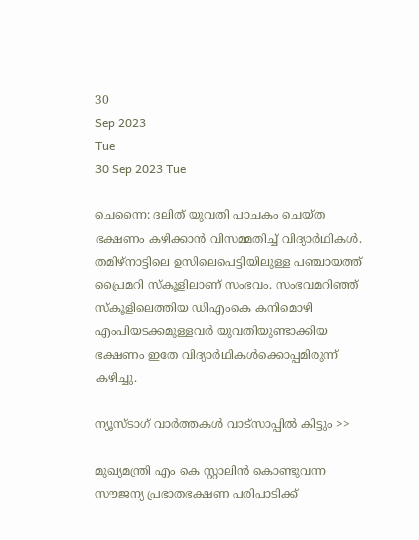30
Sep 2023
Tue
30 Sep 2023 Tue

ചെന്നൈ: ദലിത് യുവതി പാചകം ചെയ്ത ഭക്ഷണം കഴിക്കാൻ വിസമ്മതിച്ച് വിദ്യാർഥികൾ. തമിഴ്നാട്ടിലെ ഉസിലെപെട്ടിയിലുള്ള പഞ്ചായത്ത് പ്രൈമറി സ്കൂളിലാണ് സംഭവം. സംഭവമറിഞ്ഞ് സ്കൂളിലെത്തിയ ഡിഎംകെ കനിമൊഴി എംപിയടക്കമുള്ളവർ യുവതിയുണ്ടാക്കിയ ഭക്ഷണം ഇതേ വിദ്യാർഥികൾക്കൊപ്പമിരുന്ന് കഴിച്ചു.

ന്യൂസ്ടാഗ് വാര്‍ത്തകള്‍ വാട്‌സാപ്പില്‍ കിട്ടും >>

മുഖ്യമന്ത്രി എം കെ സ്റ്റാലിൻ കൊണ്ടുവന്ന സൗജന്യ പ്രഭാതഭക്ഷണ പരിപാടിക്ക്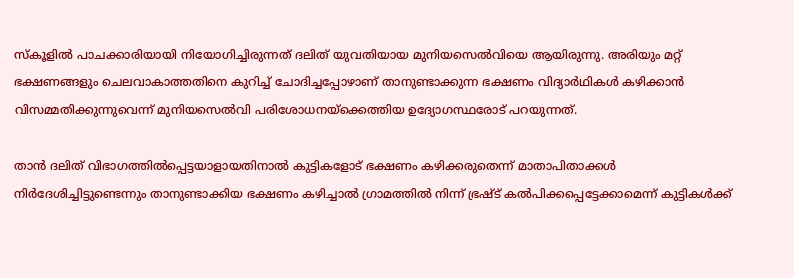സ്കൂളിൽ പാചക്കാരിയായി നിയോഗിച്ചിരുന്നത് ദലിത് യുവതിയായ മുനിയസെൽവിയെ ആയിരുന്നു. അരിയും മറ്റ് ഭക്ഷണങ്ങളും ചെലവാകാത്തതിനെ കുറിച്ച് ചോദിച്ചപ്പോഴാണ് താനുണ്ടാക്കുന്ന ഭക്ഷണം വിദ്യാർഥികൾ കഴിക്കാൻ വിസമ്മതിക്കുന്നുവെന്ന് മുനിയസെൽവി പരിശോധനയ്ക്കെത്തിയ ഉദ്യോഗസ്ഥരോട് പറയുന്നത്.

താൻ ദലിത് വിഭാഗത്തിൽപ്പെട്ടയാളായതിനാൽ കുട്ടികളോട് ഭക്ഷണം കഴിക്കരുതെന്ന് മാതാപിതാക്കൾ നിർദേശിച്ചിട്ടുണ്ടെന്നും താനുണ്ടാക്കിയ ഭക്ഷണം കഴിച്ചാൽ ഗ്രാമത്തിൽ നിന്ന് ഭ്രഷ്ട് കൽപിക്കപ്പെട്ടേക്കാമെന്ന് കുട്ടികൾക്ക്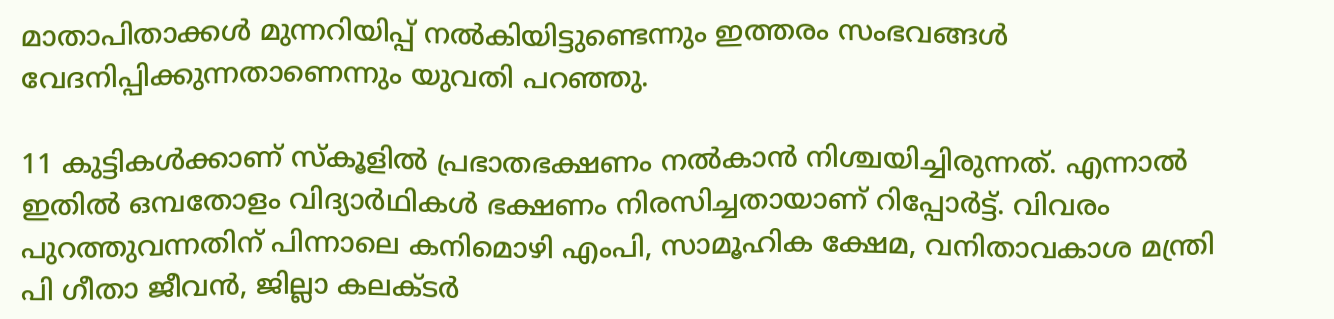മാതാപിതാക്കൾ മുന്നറിയിപ്പ് നൽകിയിട്ടുണ്ടെന്നും ഇത്തരം സംഭവങ്ങൾ വേദനിപ്പിക്കുന്നതാണെന്നും യുവതി പറഞ്ഞു.

11 കുട്ടികൾക്കാണ് സ്കൂളിൽ പ്രഭാതഭക്ഷണം നൽകാൻ നിശ്ചയിച്ചിരുന്നത്. എന്നാൽ ഇതിൽ ഒമ്പതോളം വിദ്യാർഥികൾ ഭക്ഷണം നിരസിച്ചതായാണ് റിപ്പോർട്ട്. വിവരം പുറത്തുവന്നതിന് പിന്നാലെ കനിമൊഴി എംപി, സാമൂഹിക ക്ഷേമ, വനിതാവകാശ മന്ത്രി പി ഗീതാ ജീവൻ, ജില്ലാ കലക്ടർ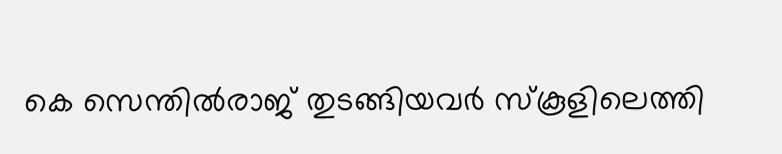കെ സെന്തിൽരാജ് തുടങ്ങിയവർ സ്കൂളിലെത്തി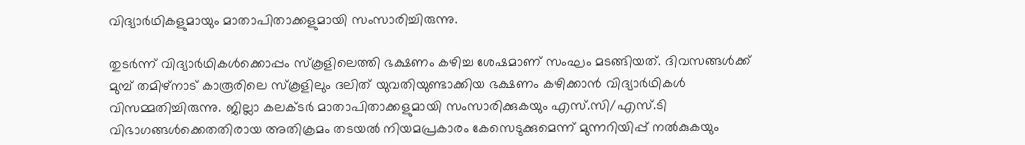വിദ്യാർഥികളുമായും മാതാപിതാക്കളുമായി സംസാരിച്ചിരുന്നു.

തുടർന്ന് വിദ്യാർഥികൾക്കൊപ്പം സ്കൂളിലെത്തി ഭക്ഷണം കഴിച്ച ശേഷമാണ് സംഘം മടങ്ങിയത്. ദിവസങ്ങൾക്ക് മുമ്പ് തമിഴ്നാട് കാരൂരിലെ സ്കൂളിലും ദലിത് യുവതിയുണ്ടാക്കിയ ഭക്ഷണം കഴിക്കാൻ വിദ്യാർഥികൾ വിസമ്മതിച്ചിരുന്നു. ജില്ലാ കലക്ടർ മാതാപിതാക്കളുമായി സംസാരിക്കുകയും എസ്.സി/എസ്.ടി വിഭാഗങ്ങൾക്കെതതിരായ അതിക്രമം തടയൽ നിയമപ്രകാരം കേസെടുക്കുമെന്ന് മുന്നറിയിപ്പ് നൽകുകയും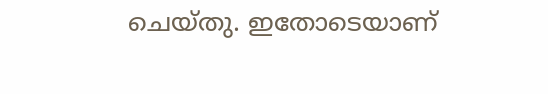ചെയ്തു. ഇതോടെയാണ്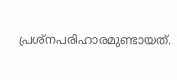പ്രശ്നപരിഹാരമുണ്ടായത്.